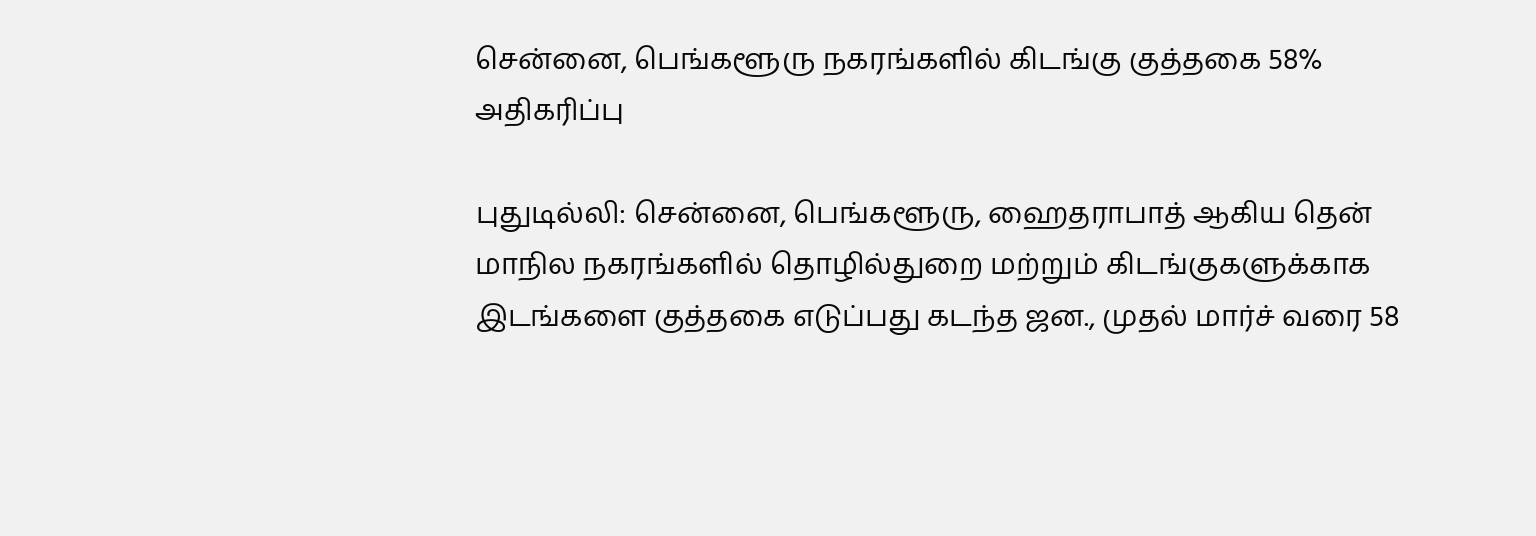சென்னை, பெங்களூரு நகரங்களில் கிடங்கு குத்தகை 58% அதிகரிப்பு

புதுடில்லி: சென்னை, பெங்களூரு, ஹைதராபாத் ஆகிய தென் மாநில நகரங்களில் தொழில்துறை மற்றும் கிடங்குகளுக்காக இடங்களை குத்தகை எடுப்பது கடந்த ஜன., முதல் மார்ச் வரை 58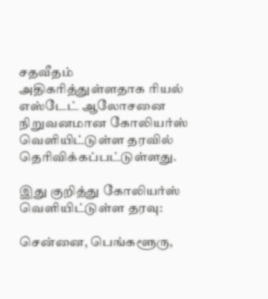சதவீதம் அதிகரித்துள்ளதாக ரியல் எஸ்டேட் ஆலோசனை நிறுவனமான கோலியர்ஸ் வெளியிட்டுள்ள தரவில் தெரிவிக்கப்பட்டுள்ளது.

இது குறித்து கோலியர்ஸ் வெளியிட்டுள்ள தரவு:

சென்னை, பெங்களூரு,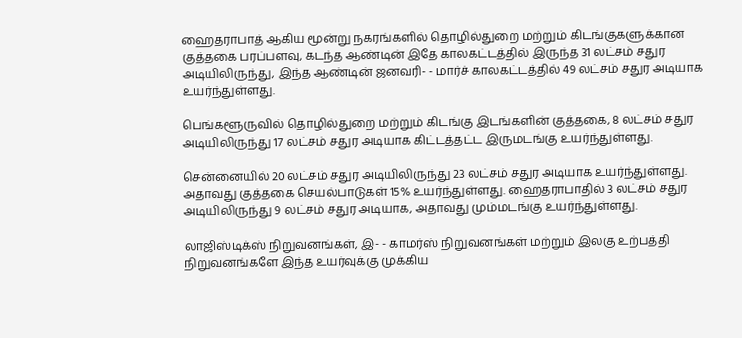ஹைதராபாத் ஆகிய மூன்று நகரங்களில் தொழில்துறை மற்றும் கிடங்குகளுக்கான குத்தகை பரப்பளவு, கடந்த ஆண்டின் இதே காலகட்டத்தில் இருந்த 31 லட்சம் சதுர அடியிலிருந்து, இந்த ஆண்டின் ஜனவரி- - மார்ச் காலகட்டத்தில் 49 லட்சம் சதுர அடியாக உயர்ந்துள்ளது.

பெங்களூருவில் தொழில்துறை மற்றும் கிடங்கு இடங்களின் குத்தகை, 8 லட்சம் சதுர அடியிலிருந்து 17 லட்சம் சதுர அடியாக கிட்டத்தட்ட இருமடங்கு உயர்ந்துள்ளது.

சென்னையில் 20 லட்சம் சதுர அடியிலிருந்து 23 லட்சம் சதுர அடியாக உயர்ந்துள்ளது. அதாவது குத்தகை செயல்பாடுகள் 15% உயர்ந்துள்ளது. ஹைதராபாதில் 3 லட்சம் சதுர அடியிலிருந்து 9 லட்சம் சதுர அடியாக, அதாவது மும்மடங்கு உயர்ந்துள்ளது.

லாஜிஸ்டிக்ஸ் நிறுவனங்கள், இ- - காமர்ஸ் நிறுவனங்கள் மற்றும் இலகு உற்பத்தி நிறுவனங்களே இந்த உயர்வுக்கு முக்கிய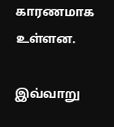காரணமாக உள்ளன.

இவ்வாறு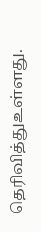தெரிவித்துஉள்ளது.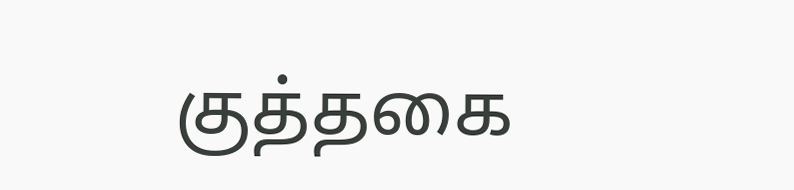குத்தகை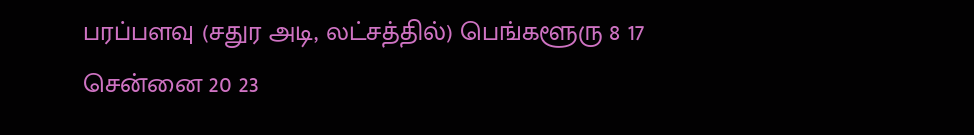பரப்பளவு (சதுர அடி, லட்சத்தில்) பெங்களூரு 8 17 சென்னை 20 23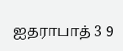ஐதராபாத் 3 9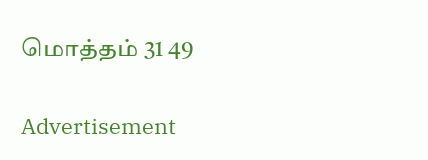மொத்தம் 31 49

Advertisement